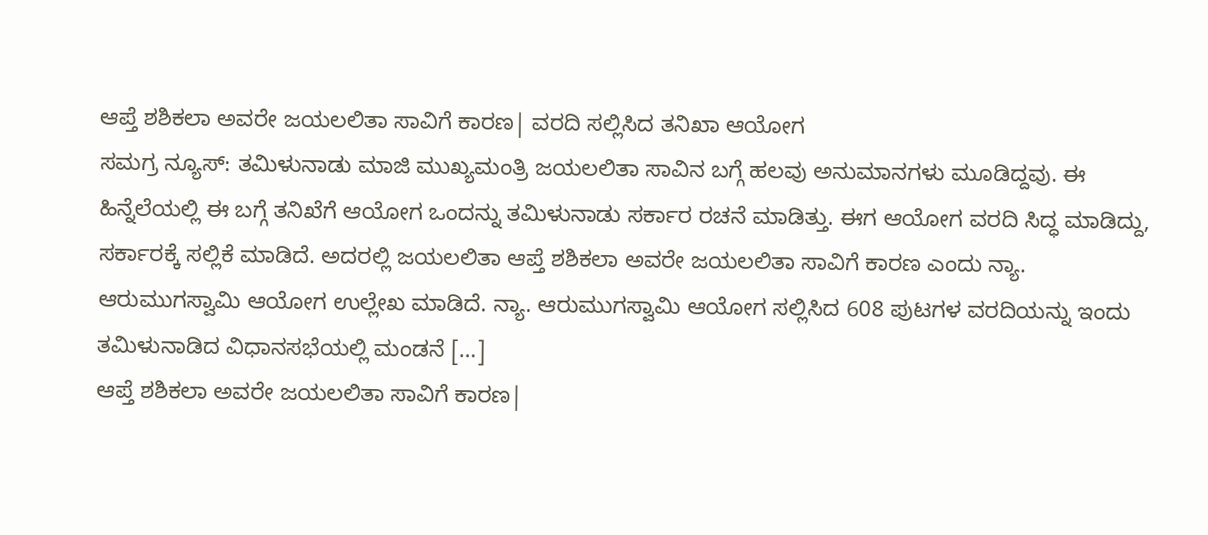ಆಪ್ತೆ ಶಶಿಕಲಾ ಅವರೇ ಜಯಲಲಿತಾ ಸಾವಿಗೆ ಕಾರಣ| ವರದಿ ಸಲ್ಲಿಸಿದ ತನಿಖಾ ಆಯೋಗ
ಸಮಗ್ರ ನ್ಯೂಸ್: ತಮಿಳುನಾಡು ಮಾಜಿ ಮುಖ್ಯಮಂತ್ರಿ ಜಯಲಲಿತಾ ಸಾವಿನ ಬಗ್ಗೆ ಹಲವು ಅನುಮಾನಗಳು ಮೂಡಿದ್ದವು. ಈ ಹಿನ್ನೆಲೆಯಲ್ಲಿ ಈ ಬಗ್ಗೆ ತನಿಖೆಗೆ ಆಯೋಗ ಒಂದನ್ನು ತಮಿಳುನಾಡು ಸರ್ಕಾರ ರಚನೆ ಮಾಡಿತ್ತು. ಈಗ ಆಯೋಗ ವರದಿ ಸಿದ್ಧ ಮಾಡಿದ್ದು, ಸರ್ಕಾರಕ್ಕೆ ಸಲ್ಲಿಕೆ ಮಾಡಿದೆ. ಅದರಲ್ಲಿ ಜಯಲಲಿತಾ ಆಪ್ತೆ ಶಶಿಕಲಾ ಅವರೇ ಜಯಲಲಿತಾ ಸಾವಿಗೆ ಕಾರಣ ಎಂದು ನ್ಯಾ. ಆರುಮುಗಸ್ವಾಮಿ ಆಯೋಗ ಉಲ್ಲೇಖ ಮಾಡಿದೆ. ನ್ಯಾ. ಆರುಮುಗಸ್ವಾಮಿ ಆಯೋಗ ಸಲ್ಲಿಸಿದ 608 ಪುಟಗಳ ವರದಿಯನ್ನು ಇಂದು ತಮಿಳುನಾಡಿದ ವಿಧಾನಸಭೆಯಲ್ಲಿ ಮಂಡನೆ […]
ಆಪ್ತೆ ಶಶಿಕಲಾ ಅವರೇ ಜಯಲಲಿತಾ ಸಾವಿಗೆ ಕಾರಣ|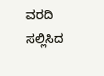ವರದಿ ಸಲ್ಲಿಸಿದ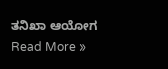ತನಿಖಾ ಆಯೋಗ Read More »